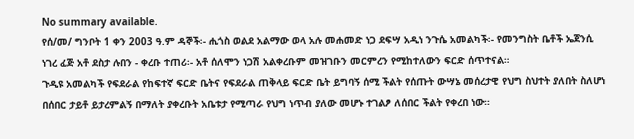No summary available.
የሰ/መ/ ግንቦት 1 ቀን 2003 ዓ.ም ዳኞች፡- ሒጎስ ወልደ አልማው ወላ አሉ መሐመድ ነጋ ደፍሣ አዲነ ንጉሴ አመልካች፡- የመንግስት ቤቶች ኤጀንሲ ነገረ ፈጅ አቶ ደስታ ሉበን - ቀረቡ ተጠሪ፡- አቶ ሰለሞን ነጋሽ አልቀረቡም መዝገቡን መርምረን የሚከተለውን ፍርድ ሰጥተናል።
ጉዲዩ አመልካች የፍደራል የከፍተኛ ፍርድ ቤትና የፍደራል ጠቅላይ ፍርድ ቤት ይግባኝ ሰሚ ችልት የሰጡት ውሣኔ መሰረታዊ የህግ ስህተት ያለበት ስለሆነ በሰበር ታይቶ ይታረምልኝ በማለት ያቀረቡት አቤቱታ የሚጣራ የህግ ነጥብ ያለው መሆኑ ተገልፆ ለሰበር ችልት የቀረበ ነው።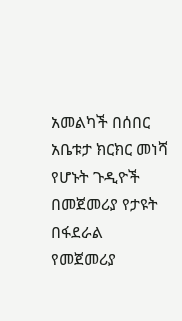አመልካች በሰበር አቤቱታ ክርክር መነሻ የሆኑት ጉዲዮች በመጀመሪያ የታዩት በፋደራል የመጀመሪያ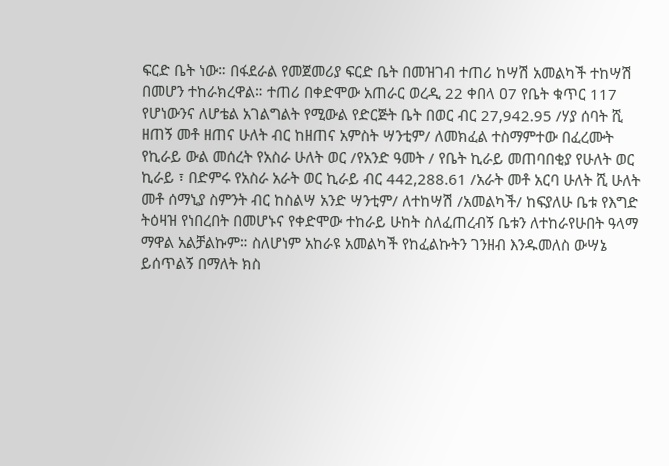ፍርድ ቤት ነው። በፋደራል የመጀመሪያ ፍርድ ቤት በመዝገብ ተጠሪ ከሣሽ አመልካች ተከሣሽ በመሆን ተከራክረዋል። ተጠሪ በቀድሞው አጠራር ወረዲ 22 ቀበላ ዐ7 የቤት ቁጥር 117 የሆነውንና ለሆቴል አገልግልት የሚውል የድርጅት ቤት በወር ብር 27,942.95 /ሃያ ሰባት ሺ ዘጠኝ መቶ ዘጠና ሁለት ብር ከዘጠና አምስት ሣንቲም/ ለመክፈል ተስማምተው በፈረሙት የኪራይ ውል መሰረት የአስራ ሁለት ወር /የአንድ ዓመት / የቤት ኪራይ መጠባበቂያ የሁለት ወር ኪራይ ፣ በድምሩ የአስራ አራት ወር ኪራይ ብር 442,288.61 /አራት መቶ አርባ ሁለት ሺ ሁለት መቶ ሰማኒያ ስምንት ብር ከስልሣ አንድ ሣንቲም/ ለተከሣሽ /አመልካች/ ከፍያለሁ ቤቱ የእግድ ትዕዛዝ የነበረበት በመሆኑና የቀድሞው ተከራይ ሁከት ስለፈጠረብኝ ቤቱን ለተከራየሁበት ዓላማ ማዋል አልቻልኩም። ስለሆነም አከራዩ አመልካች የከፈልኩትን ገንዘብ እንዱመለስ ውሣኔ ይሰጥልኝ በማለት ክስ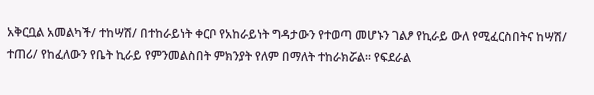አቅርቧል አመልካች/ ተከሣሽ/ በተከራይነት ቀርቦ የአከራይነት ግዳታውን የተወጣ መሆኑን ገልፆ የኪራይ ውለ የሚፈርስበትና ከሣሽ/ ተጠሪ/ የከፈለውን የቤት ኪራይ የምንመልስበት ምክንያት የለም በማለት ተከራክሯል። የፍደራል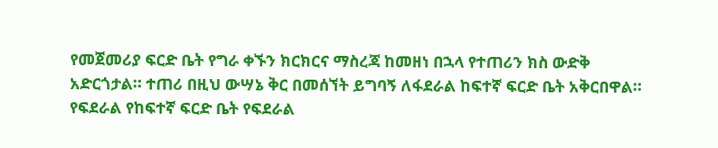የመጀመሪያ ፍርድ ቤት የግራ ቀኙን ክርክርና ማስረጃ ከመዘነ በኋላ የተጠሪን ክስ ውድቅ አድርጎታል። ተጠሪ በዚህ ውሣኔ ቅር በመሰኘት ይግባኝ ለፋደራል ከፍተኛ ፍርድ ቤት አቅርበዋል።
የፍደራል የከፍተኛ ፍርድ ቤት የፍደራል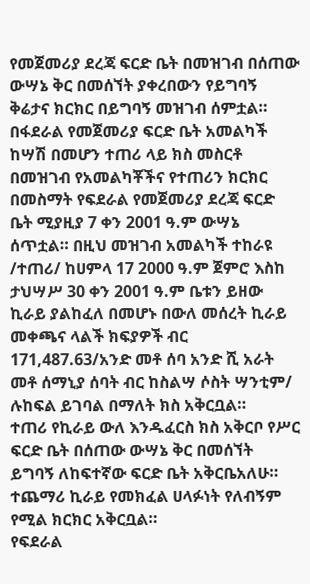የመጀመሪያ ደረጃ ፍርድ ቤት በመዝገብ በሰጠው ውሣኔ ቅር በመሰኘት ያቀረበውን የይግባኝ ቅሬታና ክርክር በይግባኝ መዝገብ ሰምቷል።
በፋደራል የመጀመሪያ ፍርድ ቤት አመልካች ከሣሽ በመሆን ተጠሪ ላይ ክስ መስርቶ በመዝገብ የአመልካቾችና የተጠሪን ክርክር በመስማት የፍደራል የመጀመሪያ ደረጃ ፍርድ ቤት ሚያዚያ 7 ቀን 2001 ዓ.ም ውሣኔ ሰጥቷል። በዚህ መዝገብ አመልካች ተከራዩ /ተጠሪ/ ከሀምላ 17 2000 ዓ.ም ጀምሮ እስከ ታህሣሥ 30 ቀን 2001 ዓ.ም ቤቱን ይዘው ኪራይ ያልከፈለ በመሆኑ በውለ መሰረት ኪራይ መቀጫና ላልች ክፍያዎች ብር 171,487.63/አንድ መቶ ሰባ አንድ ሺ አራት መቶ ሰማኒያ ሰባት ብር ከስልሣ ሶስት ሣንቲም/ ሉከፍል ይገባል በማለት ክስ አቅርቧል።
ተጠሪ የኪራይ ውለ እንዱፈርስ ክስ አቅርቦ የሥር ፍርድ ቤት በሰጠው ውሣኔ ቅር በመሰኘት ይግባኝ ለከፍተኛው ፍርድ ቤት አቅርቤአለሁ። ተጨማሪ ኪራይ የመክፈል ሀላፉነት የለብኝም የሚል ክርክር አቅርቧል።
የፍደራል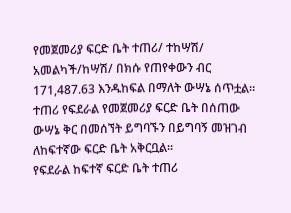የመጀመሪያ ፍርድ ቤት ተጠሪ/ ተከሣሽ/ አመልካች/ከሣሽ/ በክሱ የጠየቀውን ብር 171,487.63 እንዱከፍል በማለት ውሣኔ ሰጥቷል። ተጠሪ የፍደራል የመጀመሪያ ፍርድ ቤት በሰጠው ውሣኔ ቅር በመሰኘት ይግባኙን በይግባኝ መዝገብ ለከፍተኛው ፍርድ ቤት አቅርቧል።
የፍደራል ከፍተኛ ፍርድ ቤት ተጠሪ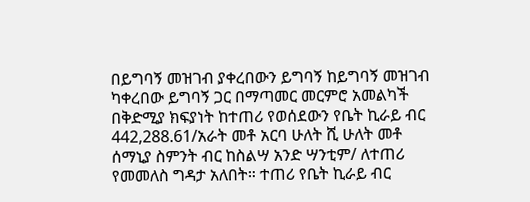በይግባኝ መዝገብ ያቀረበውን ይግባኝ ከይግባኝ መዝገብ ካቀረበው ይግባኝ ጋር በማጣመር መርምሮ አመልካች በቅድሚያ ክፍያነት ከተጠሪ የወሰደውን የቤት ኪራይ ብር 442,288.61/አራት መቶ አርባ ሁለት ሺ ሁለት መቶ ሰማኒያ ስምንት ብር ከስልሣ አንድ ሣንቲም/ ለተጠሪ የመመለስ ግዳታ አለበት። ተጠሪ የቤት ኪራይ ብር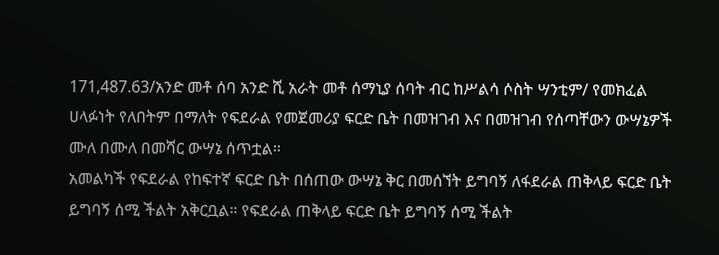171,487.63/አንድ መቶ ሰባ አንድ ሺ አራት መቶ ሰማኒያ ሰባት ብር ከሥልሳ ሶስት ሣንቲም/ የመክፈል ሀላፉነት የለበትም በማለት የፍደራል የመጀመሪያ ፍርድ ቤት በመዝገብ እና በመዝገብ የሰጣቸውን ውሣኔዎች ሙለ በሙለ በመሻር ውሣኔ ሰጥቷል።
አመልካች የፍደራል የከፍተኛ ፍርድ ቤት በሰጠው ውሣኔ ቅር በመሰኘት ይግባኝ ለፋደራል ጠቅላይ ፍርድ ቤት ይግባኝ ሰሚ ችልት አቅርቧል። የፍደራል ጠቅላይ ፍርድ ቤት ይግባኝ ሰሚ ችልት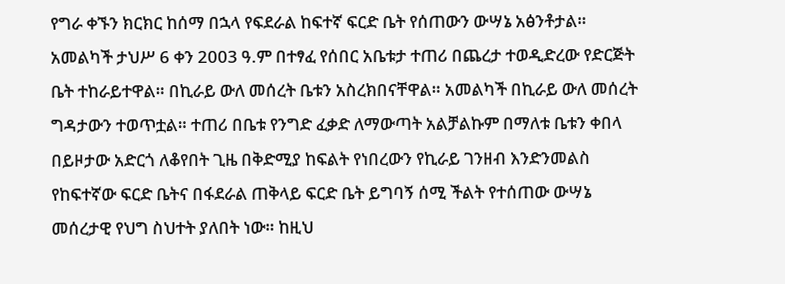የግራ ቀኙን ክርክር ከሰማ በኋላ የፍደራል ከፍተኛ ፍርድ ቤት የሰጠውን ውሣኔ አፅንቶታል።
አመልካች ታህሥ 6 ቀን 2003 ዓ.ም በተፃፈ የሰበር አቤቱታ ተጠሪ በጨረታ ተወዲድረው የድርጅት ቤት ተከራይተዋል። በኪራይ ውለ መሰረት ቤቱን አስረክበናቸዋል። አመልካች በኪራይ ውለ መሰረት ግዳታውን ተወጥቷል። ተጠሪ በቤቱ የንግድ ፈቃድ ለማውጣት አልቻልኩም በማለቱ ቤቱን ቀበላ በይዞታው አድርጎ ለቆየበት ጊዜ በቅድሚያ ከፍልት የነበረውን የኪራይ ገንዘብ እንድንመልስ የከፍተኛው ፍርድ ቤትና በፋደራል ጠቅላይ ፍርድ ቤት ይግባኝ ሰሚ ችልት የተሰጠው ውሣኔ መሰረታዊ የህግ ስህተት ያለበት ነው። ከዚህ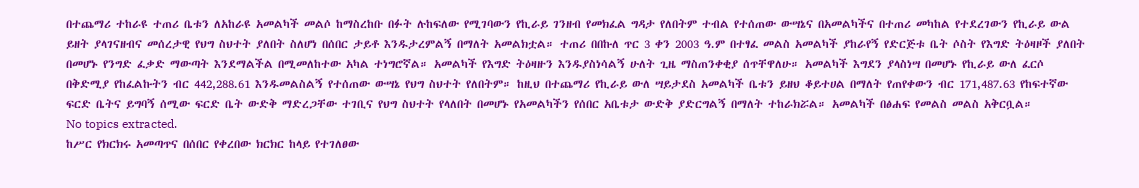በተጨማሪ ተከራዩ ተጠሪ ቤቱን ለአከራዩ አመልካች መልሶ ከማስረከቡ በፉት ሉከፍለው የሚገባውን የኪራይ ገንዘብ የመክፈል ግዳታ የለበትም ተብል የተሰጠው ውሣኔና በአመልካችና በተጠሪ መካከል የተደረገውን የኪራይ ውል ይዘት ያላገናዘብና መሰረታዊ የህግ ስህተት ያለበት ስለሆነ በሰበር ታይቶ እንዱታረምልኝ በማለት አመልክቷል። ተጠሪ በበኩለ ጥር 3 ቀን 2003 ዓ.ም በተፃፈ መልስ አመልካች ያከራየኝ የድርጅቱ ቤት ሶስት የእግድ ትዕዛዞች ያለበት በመሆኑ የንግድ ፈቃድ ማውጣት እንደማልችል በሚመለከተው አካል ተነግሮኛል። አመልካች የእግድ ትዕዛዙን እንዱያስነሳልኝ ሁለት ጊዜ ማስጠንቀቂያ ሰጥቸዋለሁ። አመልካች እግደን ያላስነሣ በመሆኑ የኪራይ ውለ ፈርሶ በቅድሚያ የከፈልኩትን ብር 442,288.61 እንዱመልስልኝ የተሰጠው ውሣኔ የህግ ስህተት የለበትም። ከዚህ በተጨማሪ የኪራይ ውለ ሣይታደስ አመልካች ቤቱን ይዘህ ቆይተሀል በማለት የጠየቀውን ብር 171,487.63 የከፍተኛው ፍርድ ቤትና ይግባኝ ሰሚው ፍርድ ቤት ውድቅ ማድረጋቸው ተገቢና የህግ ስህተት የላለበት በመሆኑ የአመልካችን የሰበር አቤቱታ ውድቅ ያድርግልኝ በማለት ተከራክሯል። አመልካች በፅሐፍ የመልስ መልስ አቅርቧል።
No topics extracted.
ከሥር የክርክሩ አመጣጥና በሰበር የቀረበው ክርክር ከላይ የተገለፀው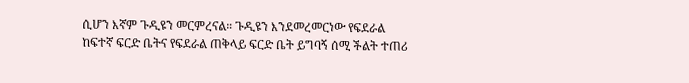ሲሆን እኛም ጉዲዩን መርምረናል። ጉዲዩን እንደመረመርነው የፍደራል ከፍተኛ ፍርድ ቤትና የፍደራል ጠቅላይ ፍርድ ቤት ይግባኝ ሰሚ ችልት ተጠሪ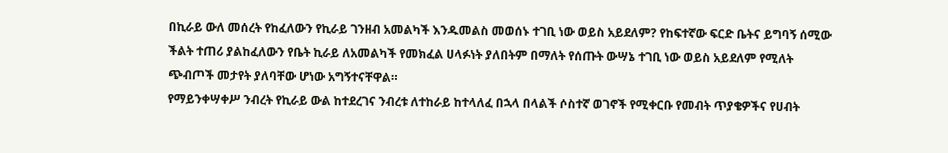በኪራይ ውለ መሰረት የከፈለውን የኪራይ ገንዘብ አመልካች እንዱመልስ መወሰኑ ተገቢ ነው ወይስ አይደለም? የከፍተኛው ፍርድ ቤትና ይግባኝ ሰሚው ችልት ተጠሪ ያልከፈለውን የቤት ኪራይ ለአመልካች የመክፈል ሀላፉነት ያለበትም በማለት የሰጡት ውሣኔ ተገቢ ነው ወይስ አይደለም የሚለት ጭብጦች መታየት ያለባቸው ሆነው አግኝተናቸዋል።
የማይንቀሣቀሥ ንብረት የኪራይ ውል ከተደረገና ንብረቱ ለተከራይ ከተላለፈ በኋላ በላልች ሶስተኛ ወገኖች የሚቀርቡ የመብት ጥያቄዎችና የሀብት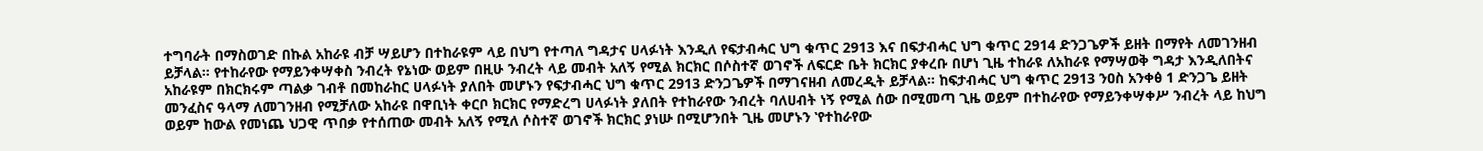ተግባራት በማስወገድ በኩል አከራዩ ብቻ ሣይሆን በተከራዩም ላይ በህግ የተጣለ ግዳታና ሀላፉነት እንዲለ የፍታብሓር ህግ ቁጥር 2913 እና በፍታብሓር ህግ ቁጥር 2914 ድንጋጌዎች ይዘት በማየት ለመገንዘብ ይቻላል። የተከራየው የማይንቀሣቀስ ንብረት የኔነው ወይም በዚሁ ንብረት ላይ መብት አለኝ የሚል ክርክር በሶስተኛ ወገኖች ለፍርድ ቤት ክርክር ያቀረቡ በሆነ ጊዜ ተከራዩ ለአከራዩ የማሣወቅ ግዳታ እንዲለበትና አከራዩም በክርክሩም ጣልቃ ገብቶ በመከራከር ሀላፉነት ያለበት መሆኑን የፍታብሓር ህግ ቁጥር 2913 ድንጋጌዎች በማገናዘብ ለመረዲት ይቻላል። ከፍታብሓር ህግ ቁጥር 2913 ንዐስ አንቀፅ 1 ድንጋጌ ይዘት መንፈስና ዓላማ ለመገንዘብ የሚቻለው አከራዩ በዋቢነት ቀርቦ ክርክር የማድረግ ሀላፉነት ያለበት የተከራየው ንብረት ባለሀብት ነኝ የሚል ሰው በሚመጣ ጊዜ ወይም በተከራየው የማይንቀሣቀሥ ንብረት ላይ ከህግ ወይም ከውል የመነጨ ህጋዊ ጥበቃ የተሰጠው መብት አለኝ የሚለ ሶስተኛ ወገኖች ክርክር ያነሡ በሚሆንበት ጊዜ መሆኑን ‛የተከራየው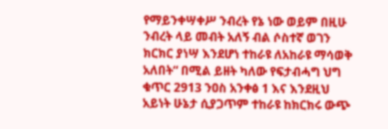የማይንቀሣቀሥ ንብረት የኔ ነው ወይም በዚሁ ንብረት ላይ መብት አለኝ ብል ሶስተኛ ወገን ክርክር ያነሣ እንደሆነ ተከራዩ ለአከራዩ ማሳወቅ አለበት“ በሚል ይዘት ካለው የፍታብሓግ ህግ ቁጥር 2913 ንዐስ አንቀፅ 1 እና እንደዚህ አይነት ሁኔታ ሲያጋጥም ተከራዩ ከክርክሩ ውጭ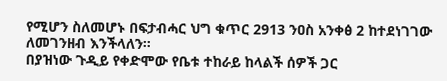የሚሆን ስለመሆኑ በፍታብሓር ህግ ቁጥር 2913 ንዐስ አንቀፅ 2 ከተደነገገው ለመገንዘብ እንችላለን።
በያዝነው ጉዲይ የቀድሞው የቤቱ ተከራይ ከላልች ሰዎች ጋር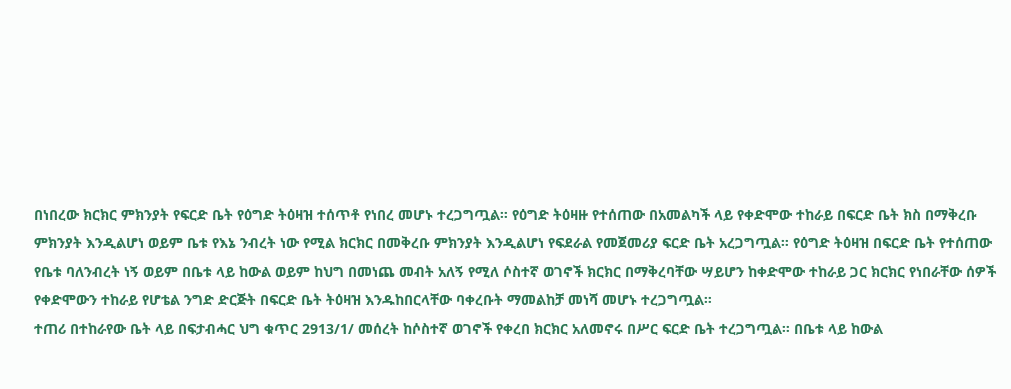በነበረው ክርክር ምክንያት የፍርድ ቤት የዕግድ ትዕዛዝ ተሰጥቶ የነበረ መሆኑ ተረጋግጧል። የዕግድ ትዕዛዙ የተሰጠው በአመልካች ላይ የቀድሞው ተከራይ በፍርድ ቤት ክስ በማቅረቡ ምክንያት እንዲልሆነ ወይም ቤቱ የእኔ ንብረት ነው የሚል ክርክር በመቅረቡ ምክንያት እንዲልሆነ የፍደራል የመጀመሪያ ፍርድ ቤት አረጋግጧል። የዕግድ ትዕዛዝ በፍርድ ቤት የተሰጠው የቤቱ ባለንብረት ነኝ ወይም በቤቱ ላይ ከውል ወይም ከህግ በመነጨ መብት አለኝ የሚለ ሶስተኛ ወገኖች ክርክር በማቅረባቸው ሣይሆን ከቀድሞው ተከራይ ጋር ክርክር የነበራቸው ሰዎች የቀድሞውን ተከራይ የሆቴል ንግድ ድርጅት በፍርድ ቤት ትዕዛዝ እንዱከበርላቸው ባቀረቡት ማመልከቻ መነሻ መሆኑ ተረጋግጧል።
ተጠሪ በተከራየው ቤት ላይ በፍታብሓር ህግ ቁጥር 2913/1/ መሰረት ከሶስተኛ ወገኖች የቀረበ ክርክር አለመኖሩ በሥር ፍርድ ቤት ተረጋግጧል። በቤቱ ላይ ከውል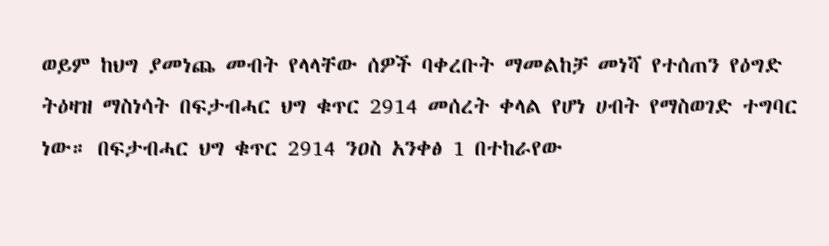ወይም ከህግ ያመነጨ መብት የላላቸው ሰዎች ባቀረቡት ማመልከቻ መነሻ የተሰጠን የዕግድ ትዕዛዝ ማስነሳት በፍታብሓር ህግ ቁጥር 2914 መሰረት ቀላል የሆነ ሀብት የማስወገድ ተግባር ነው። በፍታብሓር ህግ ቁጥር 2914 ንዐስ አንቀፅ 1 በተከራየው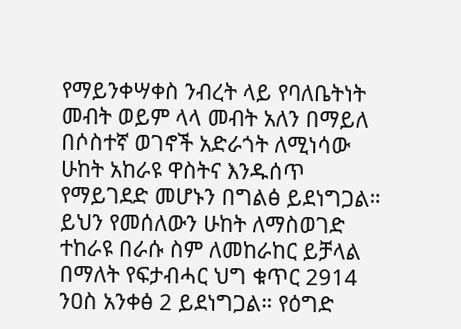የማይንቀሣቀስ ንብረት ላይ የባለቤትነት መብት ወይም ላላ መብት አለን በማይለ በሶስተኛ ወገኖች አድራጎት ለሚነሳው ሁከት አከራዩ ዋስትና እንዱሰጥ የማይገደድ መሆኑን በግልፅ ይደነግጋል። ይህን የመሰለውን ሁከት ለማስወገድ ተከራዩ በራሱ ስም ለመከራከር ይቻላል በማለት የፍታብሓር ህግ ቁጥር 2914 ንዐስ አንቀፅ 2 ይደነግጋል። የዕግድ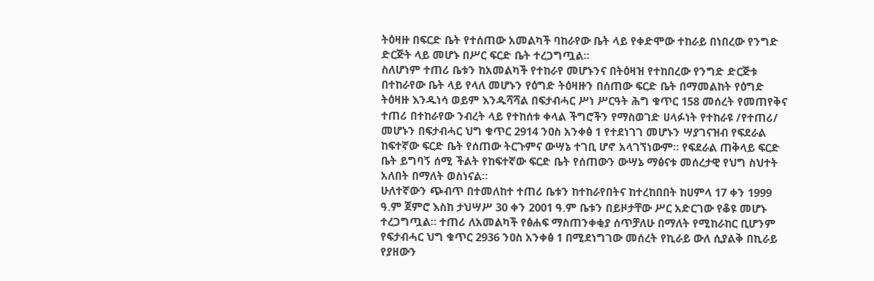ትዕዛዙ በፍርድ ቤት የተሰጠው አመልካች ባከራየው ቤት ላይ የቀድሞው ተከራይ በነበረው የንግድ ድርጅት ላይ መሆኑ በሥር ፍርድ ቤት ተረጋግጧል።
ስለሆነም ተጠሪ ቤቱን ከአመልካች የተከራየ መሆኑንና በትዕዛዝ የተከበረው የንግድ ድርጅቱ በተከራየው ቤት ላይ የላለ መሆኑን የዕግድ ትዕዛዙን በሰጠው ፍርድ ቤት በማመልከት የዕግድ ትዕዛዙ እንዱነሳ ወይም እንዱሻሻል በፍታብሓር ሥነ ሥርዓት ሕግ ቁጥር 158 መሰረት የመጠየቅና ተጠሪ በተከራየው ንብረት ላይ የተከሰቱ ቀላል ችግሮችን የማስወገድ ሀላፉነት የተከራዩ /የተጠሪ/ መሆኑን በፍታብሓር ህግ ቁጥር 2914 ንዐስ አንቀፅ 1 የተደነገገ መሆኑን ሣያገናዝብ የፍደራል ከፍተኛው ፍርድ ቤት የሰጠው ትርጉምና ውሣኔ ተገቢ ሆኖ አላገኘነውም። የፍደራል ጠቅላይ ፍርድ ቤት ይግባኝ ሰሚ ችልት የከፍተኛው ፍርድ ቤት የሰጠውን ውሣኔ ማፅናቱ መሰረታዊ የህግ ስህተት አለበት በማለት ወስነናል።
ሁለተኛውን ጭብጥ በተመለከተ ተጠሪ ቤቱን ከተከራየበትና ከተረከበበት ከሀምላ 17 ቀን 1999 ዓ.ም ጀምሮ እስከ ታህሣሥ 30 ቀን 2001 ዓ.ም ቤቱን በይዞታቸው ሥር አድርገው የቆዩ መሆኑ ተረጋግጧል። ተጠሪ ለአመልካች የፅሐፍ ማስጠንቀቂያ ሰጥቻለሁ በማለት የሚከራከር ቢሆንም የፍታብሓር ህግ ቁጥር 2936 ንዐስ አንቀፅ 1 በሚደነግገው መሰረት የኪራይ ውለ ሲያልቅ በኪራይ የያዘውን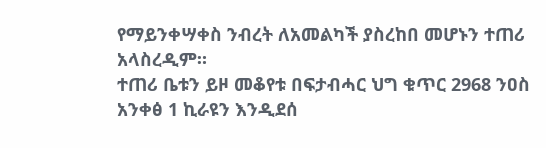የማይንቀሣቀስ ንብረት ለአመልካች ያስረከበ መሆኑን ተጠሪ አላስረዲም።
ተጠሪ ቤቱን ይዞ መቆየቱ በፍታብሓር ህግ ቁጥር 2968 ንዐስ አንቀፅ 1 ኪራዩን እንዲደሰ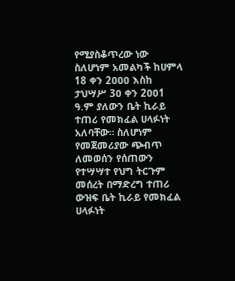የሚያስቆጥረው ነው ስለሆነም አመልካች ከሀምላ 18 ቀን 2ዐዐዐ እስከ ታህሣሥ 3ዐ ቀን 2ዐዐ1 ዓ.ም ያለውን ቤት ኪራይ ተጠሪ የመክፈል ሀላፉነት አለባቸው። ስለሆነም የመጀመሪያው ጭብጥ ለመወሰን የሰጠውን የተሣሣተ የህግ ትርጉም መሰረት በማድረግ ተጠሪ ውዝፍ ቤት ኪራይ የመክፈል ሀላፉነት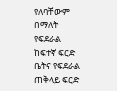የለባቸውም በማለት የፍደራል ከፍተኛ ፍርድ ቤትና የፍደራል ጠቅላይ ፍርድ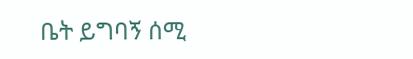ቤት ይግባኝ ሰሚ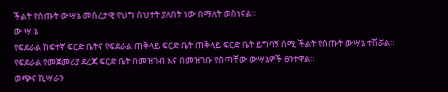ችልት የሰጡት ውሣኔ መሰረታዊ የህግ ስህተት ያለበት ነው በማለት ወስነናል።
ው ሣ ኔ
የፍደራል ከፍተኛ ፍርድ ቤትና የፍደራል ጠቅላይ ፍርድ ቤት ጠቅላይ ፍርድ ቤት ይግባኝ ሰሚ ችልት የሰጡት ውሣኔ ተሽሯል።
የፍደራል የመጀመሪያ ደረጃ ፍርድ ቤት በመዝገብ እና በመዝገቡ የሰጣቸው ውሣኔዎች ፀንተዋል።
ወጭና ኪሣራን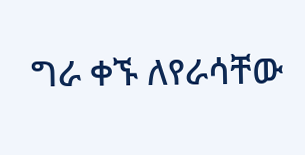ግራ ቀኙ ለየራሳቸው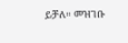ይቻለ። መዝገቡ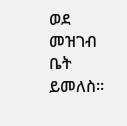ወደ መዝገብ ቤት ይመለስ።